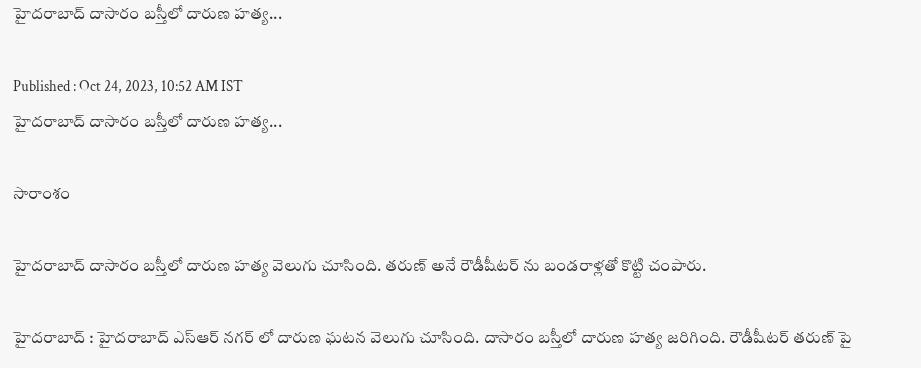హైదరాబాద్ దాసారం బస్తీలో దారుణ హత్య...

Published : Oct 24, 2023, 10:52 AM IST
హైదరాబాద్ దాసారం బస్తీలో దారుణ హత్య...

సారాంశం

హైదరాబాద్ దాసారం బస్తీలో దారుణ హత్య వెలుగు చూసింది. తరుణ్ అనే రౌడీషీటర్ ను బండరాళ్లతో కొట్టి చంపారు.

హైదరాబాద్ : హైదరాబాద్ ఎస్ఆర్ నగర్ లో దారుణ ఘటన వెలుగు చూసింది. దాసారం బస్తీలో దారుణ హత్య జరిగింది. రౌడీషీటర్ తరుణ్ పై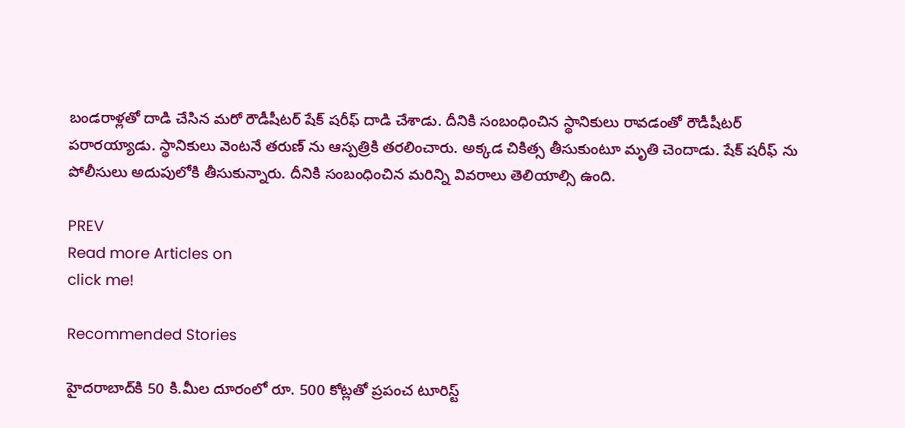బండరాళ్లతో దాడి చేసిన మరో రౌడీషీటర్ షేక్ షరీఫ్ దాడి చేశాడు. దీనికి సంబంధించిన స్థానికులు రావడంతో రౌడీషీటర్ పరారయ్యాడు. స్థానికులు వెంటనే తరుణ్ ను ఆస్పత్రికి తరలించారు. అక్కడ చికిత్స తీసుకుంటూ మృతి చెందాడు. షేక్ షరీఫ్ ను పోలీసులు అదుపులోకి తీసుకున్నారు. దీనికి సంబంధించిన మరిన్ని వివరాలు తెలియాల్సి ఉంది.

PREV
Read more Articles on
click me!

Recommended Stories

హైద‌రాబాద్‌కి 50 కి.మీల దూరంలో రూ. 500 కోట్ల‌తో ప్ర‌పంచ టూరిస్ట్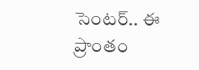సెంట‌ర్‌.. ఈ ప్రాంతం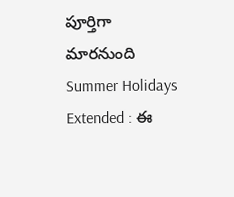పూర్తిగా మార‌నుంది
Summer Holidays Extended : ఈ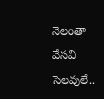నెలంతా వేసవి సెలవులే..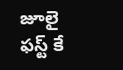జూలై ఫస్ట్ కే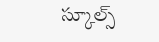స్కూల్స్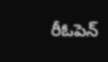రీఓపెన్